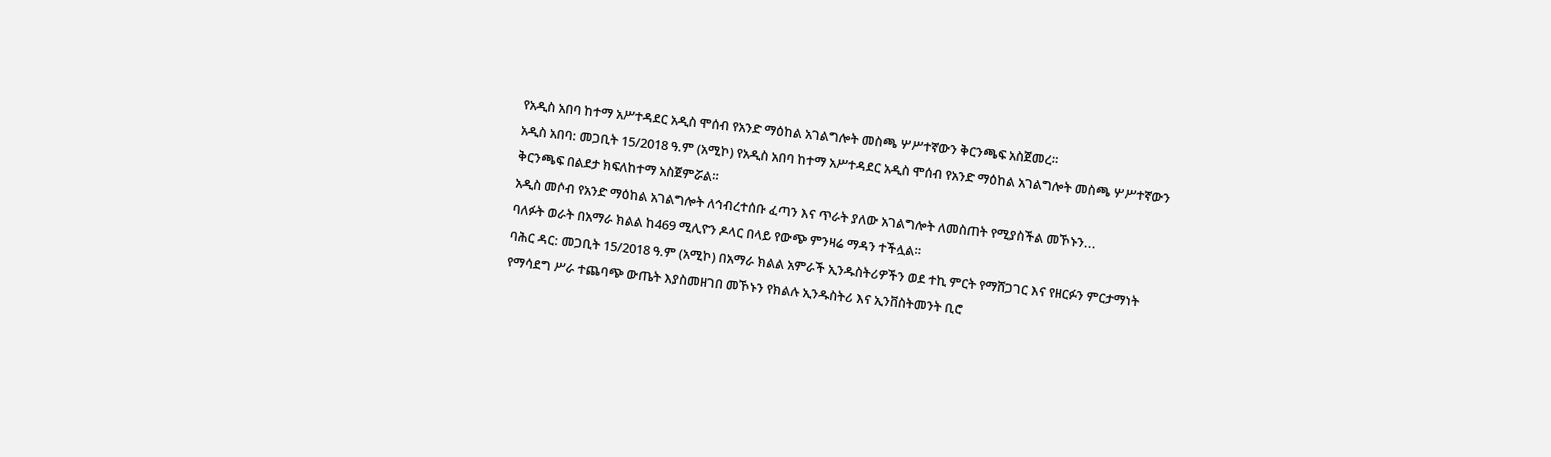የአዲስ አበባ ከተማ አሥተዳደር አዲስ ሞሰብ የአንድ ማዕከል አገልግሎት መስጫ ሦሥተኛውን ቅርንጫፍ አስጀመረ።
አዲስ አበባ: መጋቢት 15/2018 ዓ.ም (አሚኮ) የአዲስ አበባ ከተማ አሥተዳደር አዲስ ሞሰብ የአንድ ማዕከል አገልግሎት መስጫ ሦሥተኛውን ቅርንጫፍ በልደታ ክፍለከተማ አስጀምሯል።
አዲስ መሶብ የአንድ ማዕከል አገልግሎት ለኅብረተሰቡ ፈጣን እና ጥራት ያለው አገልግሎት ለመስጠት የሚያስችል መኾኑን...
ባለፉት ወራት በአማራ ክልል ከ469 ሚሊዮን ዶላር በላይ የውጭ ምንዛሬ ማዳን ተችሏል።
ባሕር ዳር: መጋቢት 15/2018 ዓ.ም (አሚኮ) በአማራ ክልል አምራች ኢንዱስትሪዎችን ወደ ተኪ ምርት የማሸጋገር እና የዘርፉን ምርታማነት የማሳደግ ሥራ ተጨባጭ ውጤት እያስመዘገበ መኾኑን የክልሉ ኢንዱስትሪ እና ኢንቨስትመንት ቢሮ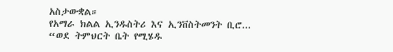አስታውቋል።
የአማራ ክልል ኢንዱስትሪ እና ኢንቨስትመንት ቢሮ...
“ወደ ትምህርት ቤት የሚሄዱ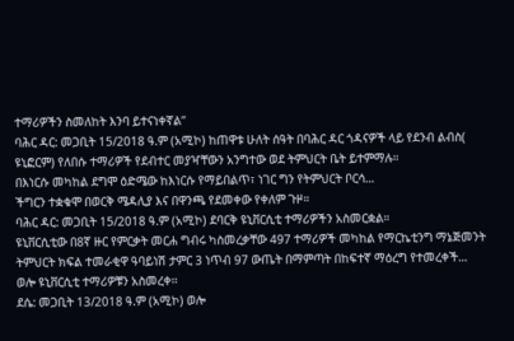ተማሪዎችን ስመለከት እንባ ይተናነቀኛል”
ባሕር ዳር: መጋቢት 15/2018 ዓ.ም (አሚኮ) ከጠዋቱ ሁለት ሰዓት በባሕር ዳር ጎዳናዎች ላይ የደንብ ልብስ( ዩኒፎርም) የለበሱ ተማሪዎች የደብተር መያዣቸውን አንግተው ወደ ትምህርት ቤት ይተምማሉ።
በእነርሱ መካከል ደግሞ ዕድሜው ከእነርሱ የማይበልጥ፣ ነገር ግን የትምህርት ቦርሳ...
ችግርን ተቋቁሞ በወርቅ ሜዳሊያ እና በዋንጫ የደመቀው የቀለም ጉዞ።
ባሕር ዳር: መጋቢት 15/2018 ዓ.ም (አሚኮ) ደባርቅ ዩኒቨርሲቲ ተማሪዎችን አስመርቋል።
ዩኒቨርሲቲው በ8ኛ ዙር የምርቃት መርሐ ግብሩ ካስመረቃቸው 497 ተማሪዎች መካከል የማርኬቲንግ ማኔጅመንት ትምህርት ክፍል ተመራቂዋ ዓባይነሽ ታምር 3 ነጥብ 97 ውጤት በማምጣት በከፍተኛ ማዕረግ የተመረቀች...
ወሎ ዩኒቨርሲቲ ተማሪዎቹን አስመረቀ፡፡
ደሴ: መጋቢት 13/2018 ዓ.ም (አሚኮ) ወሎ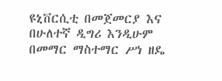ዩኒቨርሲቲ በመጀመርያ እና በሁለተኛ ዲግሪ እንዲሁም በመማር ማስተማር ሥነ ዘዴ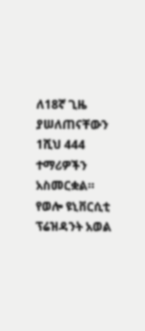ለ18ኛ ጊዜ ያሠለጠናቸውን 1ሺህ 444 ተማሪዎችን አስመርቋል።
የወሎ ዩኒቨርሲቲ ፕሬዝዳንት አወል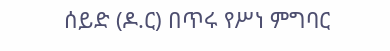ሰይድ (ዶ.ር) በጥሩ የሥነ ምግባር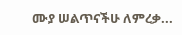ሙያ ሠልጥናችሁ ለምረቃ...